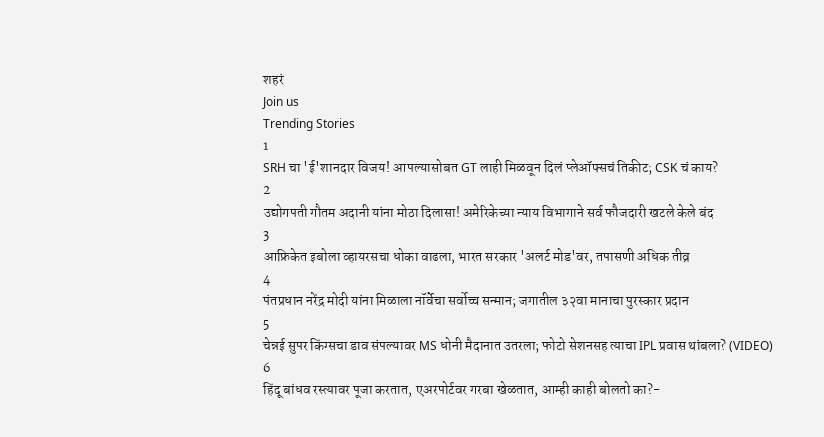शहरं
Join us
Trending Stories
1
SRH चा 'ई'शानदार विजय! आपल्यासोबत GT लाही मिळवून दिलं प्लेऑफ्सचं तिकीट; CSK चं काय?
2
उद्योगपती गौतम अदानी यांना मोठा दिलासा! अमेरिकेच्या न्याय विभागाने सर्व फौजदारी खटले केले बंद
3
आफ्रिकेत इबोला व्हायरसचा धोका वाढला, भारत सरकार 'अलर्ट मोड'वर, तपासणी अधिक तीव्र
4
पंतप्रधान नरेंद्र मोदी यांना मिळाला नॉर्वेचा सर्वोच्च सन्मान; जगातील ३२वा मानाचा पुरस्कार प्रदान
5
चेन्नई सुपर किंग्सचा डाव संपल्यावर MS धोनी मैदानात उतरला; फोटो सेशनसह त्याचा IPL प्रवास थांबला? (VIDEO)
6
हिंदू बांधव रस्त्यावर पूजा करतात, एअरपोर्टवर गरबा खेळतात, आम्ही काही बोलतो का?-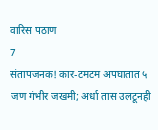वारिस पठाण
7
संतापजनक! कार-टमटम अपघातात ५ जण गंभीर जखमी; अर्धा तास उलटूनही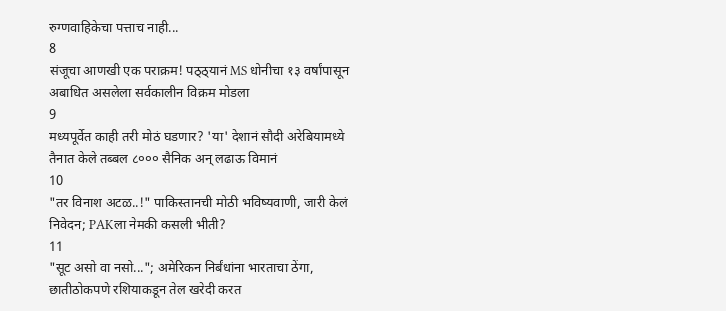रुग्णवाहिकेचा पत्ताच नाही...
8
संजूचा आणखी एक पराक्रम! पठ्ठ्यानं MS धोनीचा १३ वर्षांपासून अबाधित असलेला सर्वकालीन विक्रम मोडला
9
मध्यपूर्वेत काही तरी मोठं घडणार? 'या' देशानं सौदी अरेबियामध्ये तैनात केले तब्बल ८००० सैनिक अन् लढाऊ विमानं
10
"तर विनाश अटळ..!" पाकिस्तानची मोठी भविष्यवाणी, जारी केलं निवेदन; PAKला नेमकी कसली भीती?
11
"सूट असो वा नसो..."; अमेरिकन निर्बंधांना भारताचा ठेंगा, छातीठोकपणे रशियाकडून तेल खरेदी करत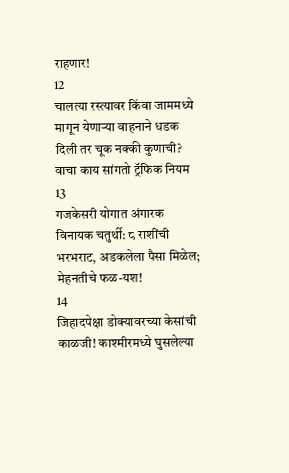राहणार!
12
चालत्या रस्त्यावर किंवा जाममध्ये मागून येणाऱ्या वाहनाने धडक दिली तर चूक नक्की कुणाची? वाचा काय सांगतो ट्रॅफिक नियम
13
गजकेसरी योगात अंगारक विनायक चतुर्थी: ८ राशींची भरभराट, अडकलेला पैसा मिळेल; मेहनतीचे फळ-यश!
14
जिहादपेक्षा डोक्यावरच्या केसांची काळजी! काश्मीरमध्ये घुसलेल्या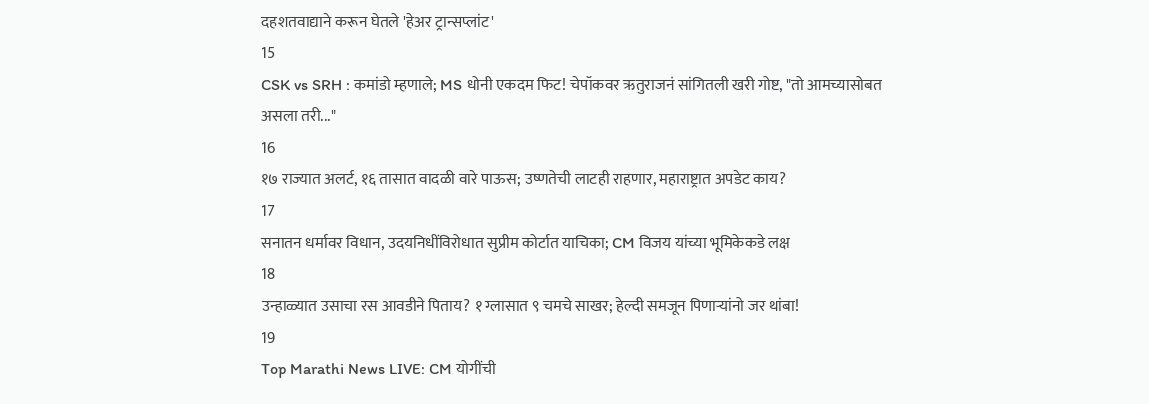दहशतवाद्याने करून घेतले 'हेअर ट्रान्सप्लांट'
15
CSK vs SRH : कमांडो म्हणाले; MS धोनी एकदम फिट! चेपॉकवर ऋतुराजनं सांगितली खरी गोष्ट, "तो आमच्यासोबत असला तरी..."
16
१७ राज्यात अलर्ट, १६ तासात वादळी वारे पाऊस; उष्णतेची लाटही राहणार, महाराष्ट्रात अपडेट काय?
17
सनातन धर्मावर विधान, उदयनिधींविरोधात सुप्रीम कोर्टात याचिका; CM विजय यांच्या भूमिकेकडे लक्ष
18
उन्हाळ्यात उसाचा रस आवडीने पिताय? १ ग्लासात ९ चमचे साखर; हेल्दी समजून पिणाऱ्यांनो जर थांबा!
19
Top Marathi News LIVE: CM योगींची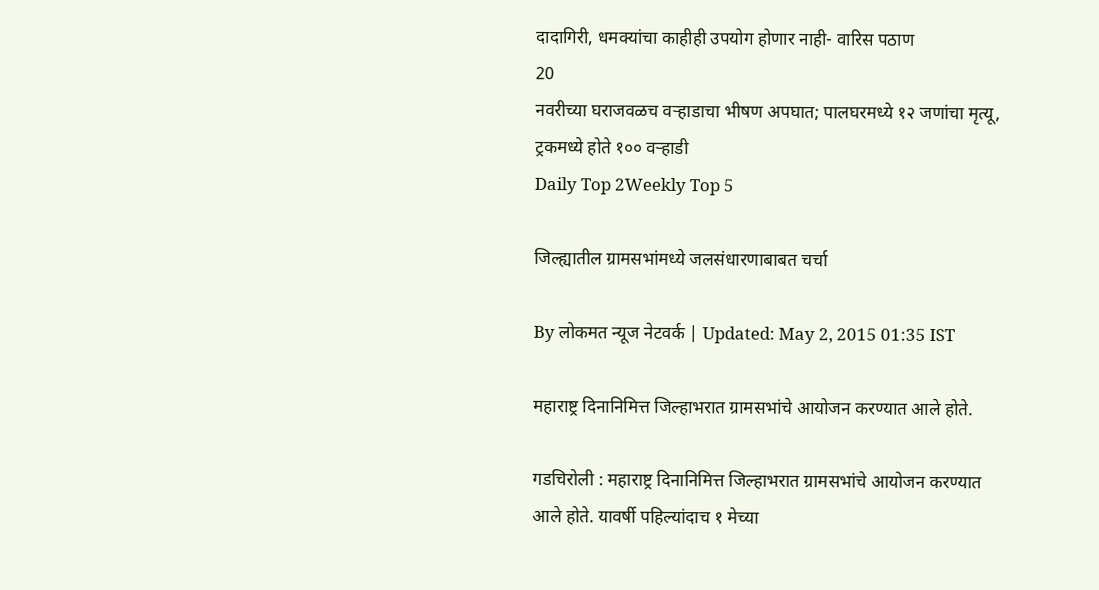दादागिरी, धमक्यांचा काहीही उपयोग होणार नाही- वारिस पठाण
20
नवरीच्या घराजवळच वऱ्हाडाचा भीषण अपघात; पालघरमध्ये १२ जणांचा मृत्यू, ट्रकमध्ये होते १०० वऱ्हाडी
Daily Top 2Weekly Top 5

जिल्ह्यातील ग्रामसभांमध्ये जलसंधारणाबाबत चर्चा

By लोकमत न्यूज नेटवर्क | Updated: May 2, 2015 01:35 IST

महाराष्ट्र दिनानिमित्त जिल्हाभरात ग्रामसभांचे आयोजन करण्यात आले होते.

गडचिरोली : महाराष्ट्र दिनानिमित्त जिल्हाभरात ग्रामसभांचे आयोजन करण्यात आले होते. यावर्षी पहिल्यांदाच १ मेच्या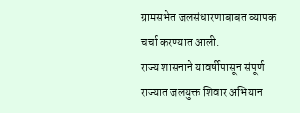ग्रामसभेत जलसंधारणाबाबत व्यापक चर्चा करण्यात आली.
राज्य शासनाने यावर्षीपासून संपूर्ण राज्यात जलयुक्त शिवार अभियान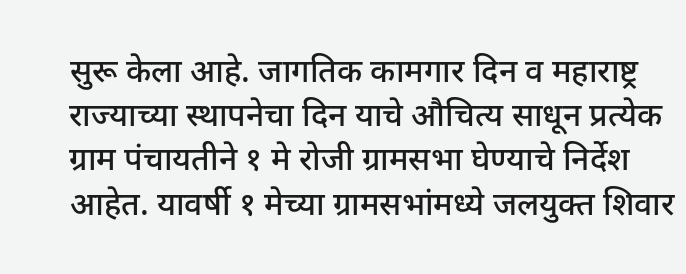सुरू केला आहे. जागतिक कामगार दिन व महाराष्ट्र राज्याच्या स्थापनेचा दिन याचे औचित्य साधून प्रत्येक ग्राम पंचायतीने १ मे रोजी ग्रामसभा घेण्याचे निर्देश आहेत. यावर्षी १ मेच्या ग्रामसभांमध्ये जलयुक्त शिवार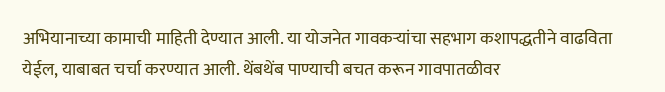अभियानाच्या कामाची माहिती देण्यात आली. या योजनेत गावकऱ्यांचा सहभाग कशापद्धतीने वाढविता येईल, याबाबत चर्चा करण्यात आली. थेंबथेंब पाण्याची बचत करून गावपातळीवर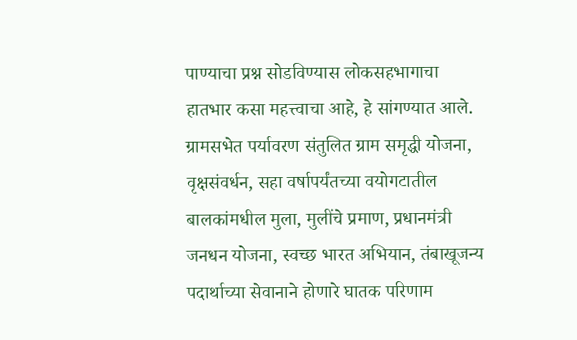पाण्याचा प्रश्न सोडविण्यास लोकसहभागाचा हातभार कसा महत्त्वाचा आहे, हे सांगण्यात आले. ग्रामसभेत पर्यावरण संतुलित ग्राम समृद्धी योजना, वृक्षसंवर्धन, सहा वर्षापर्यंतच्या वयोगटातील बालकांमधील मुला, मुलींचे प्रमाण, प्रधानमंत्री जनधन योजना, स्वच्छ भारत अभियान, तंबाखूजन्य पदार्थाच्या सेवानाने होणारे घातक परिणाम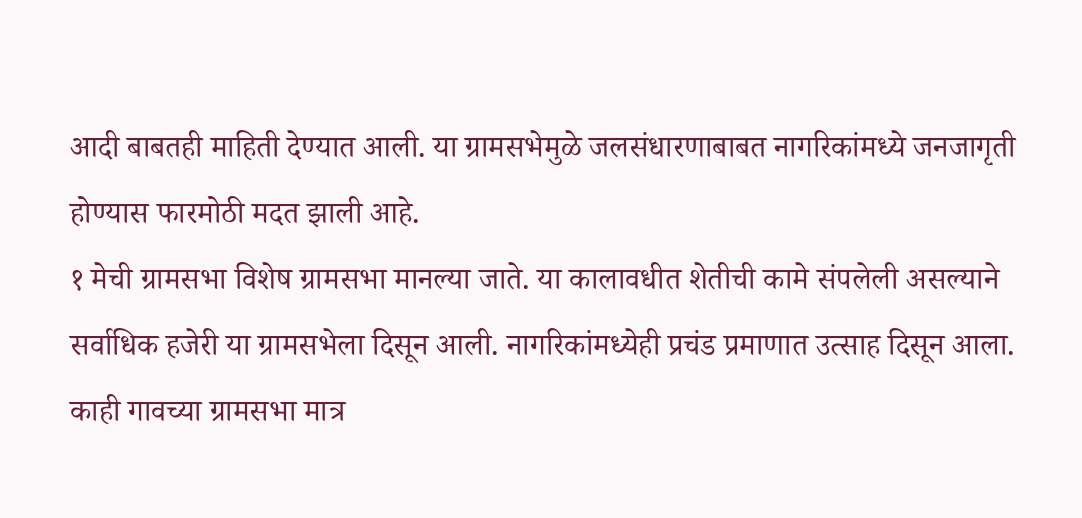आदी बाबतही माहिती देण्यात आली. या ग्रामसभेमुळे जलसंधारणाबाबत नागरिकांमध्ये जनजागृती होण्यास फारमोठी मदत झाली आहे.
१ मेची ग्रामसभा विशेष ग्रामसभा मानल्या जाते. या कालावधीत शेतीची कामे संपलेली असल्याने सर्वाधिक हजेरी या ग्रामसभेला दिसून आली. नागरिकांमध्येही प्रचंड प्रमाणात उत्साह दिसून आला. काही गावच्या ग्रामसभा मात्र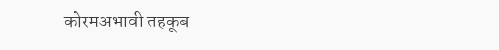कोरमअभावी तहकूब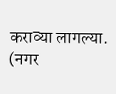कराव्या लागल्या. (नगर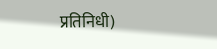प्रतिनिधी)